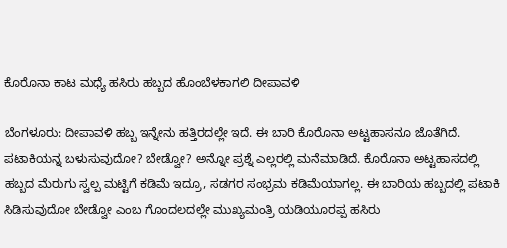ಕೊರೊನಾ ಕಾಟ ಮಧ್ಯೆ ಹಸಿರು ಹಬ್ಬದ ಹೊಂಬೆಳಕಾಗಲಿ ದೀಪಾವಳಿ

ಬೆಂಗಳೂರು: ದೀಪಾವಳಿ ಹಬ್ಬ ಇನ್ನೇನು ಹತ್ತಿರದಲ್ಲೇ ಇದೆ. ಈ ಬಾರಿ ಕೊರೊನಾ ಅಟ್ಟಹಾಸನೂ ಜೊತೆಗಿದೆ. ಪಟಾಕಿಯನ್ನ ಬಳುಸುವುದೋ? ಬೇಡ್ವೋ? ಅನ್ನೋ ಪ್ರಶ್ನೆ ಎಲ್ಲರಲ್ಲಿ ಮನೆಮಾಡಿದೆ. ಕೊರೊನಾ ಅಟ್ಟಹಾಸದಲ್ಲಿ ಹಬ್ಬದ ಮೆರುಗು ಸ್ವಲ್ಪ ಮಟ್ಟಿಗೆ ಕಡಿಮೆ ಇದ್ರೂ, ಸಡಗರ ಸಂಭ್ರಮ ಕಡಿಮೆಯಾಗಲ್ಲ. ಈ ಬಾರಿಯ ಹಬ್ಬದಲ್ಲಿ ಪಟಾಕಿ ಸಿಡಿಸುವುದೋ ಬೇಡ್ವೋ ಎಂಬ ಗೊಂದಲದಲ್ಲೇ ಮುಖ್ಯಮಂತ್ರಿ ಯಡಿಯೂರಪ್ಪ ಹಸಿರು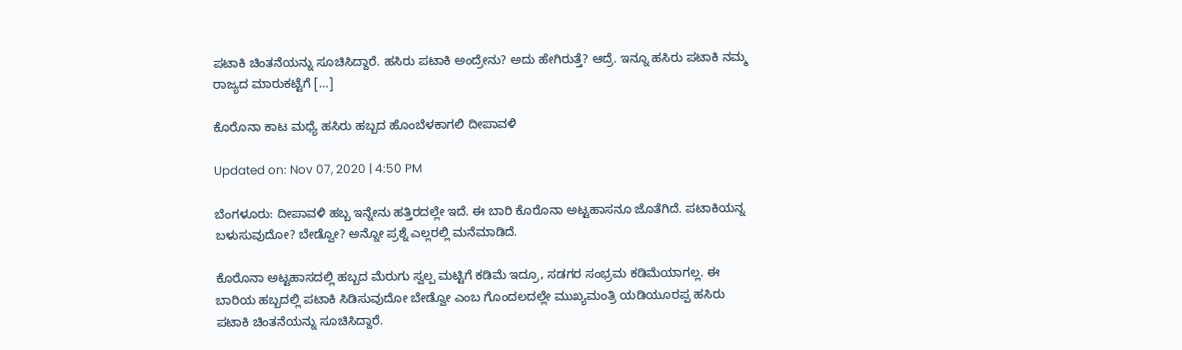ಪಟಾಕಿ ಚಿಂತನೆಯನ್ನು ಸೂಚಿಸಿದ್ದಾರೆ. ಹಸಿರು ಪಟಾಕಿ ಅಂದ್ರೇನು? ಅದು ಹೇಗಿರುತ್ತೆ? ಆದ್ರೆ. ಇನ್ನೂ ಹಸಿರು ಪಟಾಕಿ ನಮ್ಮ ರಾಜ್ಯದ ಮಾರುಕಟ್ಟೆಗೆ […]

ಕೊರೊನಾ ಕಾಟ ಮಧ್ಯೆ ಹಸಿರು ಹಬ್ಬದ ಹೊಂಬೆಳಕಾಗಲಿ ದೀಪಾವಳಿ

Updated on: Nov 07, 2020 | 4:50 PM

ಬೆಂಗಳೂರು: ದೀಪಾವಳಿ ಹಬ್ಬ ಇನ್ನೇನು ಹತ್ತಿರದಲ್ಲೇ ಇದೆ. ಈ ಬಾರಿ ಕೊರೊನಾ ಅಟ್ಟಹಾಸನೂ ಜೊತೆಗಿದೆ. ಪಟಾಕಿಯನ್ನ ಬಳುಸುವುದೋ? ಬೇಡ್ವೋ? ಅನ್ನೋ ಪ್ರಶ್ನೆ ಎಲ್ಲರಲ್ಲಿ ಮನೆಮಾಡಿದೆ.

ಕೊರೊನಾ ಅಟ್ಟಹಾಸದಲ್ಲಿ ಹಬ್ಬದ ಮೆರುಗು ಸ್ವಲ್ಪ ಮಟ್ಟಿಗೆ ಕಡಿಮೆ ಇದ್ರೂ, ಸಡಗರ ಸಂಭ್ರಮ ಕಡಿಮೆಯಾಗಲ್ಲ. ಈ ಬಾರಿಯ ಹಬ್ಬದಲ್ಲಿ ಪಟಾಕಿ ಸಿಡಿಸುವುದೋ ಬೇಡ್ವೋ ಎಂಬ ಗೊಂದಲದಲ್ಲೇ ಮುಖ್ಯಮಂತ್ರಿ ಯಡಿಯೂರಪ್ಪ ಹಸಿರು ಪಟಾಕಿ ಚಿಂತನೆಯನ್ನು ಸೂಚಿಸಿದ್ದಾರೆ.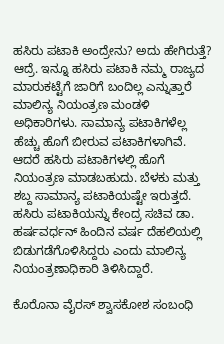ಹಸಿರು ಪಟಾಕಿ ಅಂದ್ರೇನು? ಅದು ಹೇಗಿರುತ್ತೆ?
ಆದ್ರೆ. ಇನ್ನೂ ಹಸಿರು ಪಟಾಕಿ ನಮ್ಮ ರಾಜ್ಯದ ಮಾರುಕಟ್ಟೆಗೆ ಜಾರಿಗೆ ಬಂದಿಲ್ಲ ಎನ್ನುತ್ತಾರೆ ಮಾಲಿನ್ಯ ನಿಯಂತ್ರಣ ಮಂಡಳಿ ಅಧಿಕಾರಿಗಳು. ಸಾಮಾನ್ಯ ಪಟಾಕಿಗಳೆಲ್ಲ ಹೆಚ್ಚು ಹೊಗೆ ಬೀರುವ ಪಟಾಕಿಗಳಾಗಿವೆ. ಆದರೆ ಹಸಿರು ಪಟಾಕಿಗಳಲ್ಲಿ ಹೊಗೆ ನಿಯಂತ್ರಣ ಮಾಡಬಹುದು. ಬೆಳಕು ಮತ್ತು ಶಬ್ದ ಸಾಮಾನ್ಯ ಪಟಾಕಿಯಷ್ಟೇ ಇರುತ್ತದೆ. ಹಸಿರು ಪಟಾಕಿಯನ್ನು ಕೇಂದ್ರ ಸಚಿವ ಡಾ. ಹರ್ಷವರ್ಧನ್ ಹಿಂದಿನ ವರ್ಷ ದೆಹಲಿಯಲ್ಲಿ ಬಿಡುಗಡೆಗೊಳಿಸಿದ್ದರು ಎಂದು ಮಾಲಿನ್ಯ ನಿಯಂತ್ರಣಾಧಿಕಾರಿ ತಿಳಿಸಿದ್ದಾರೆ.

ಕೊರೊನಾ ವೈರಸ್ ಶ್ವಾಸಕೋಶ ಸಂಬಂಧಿ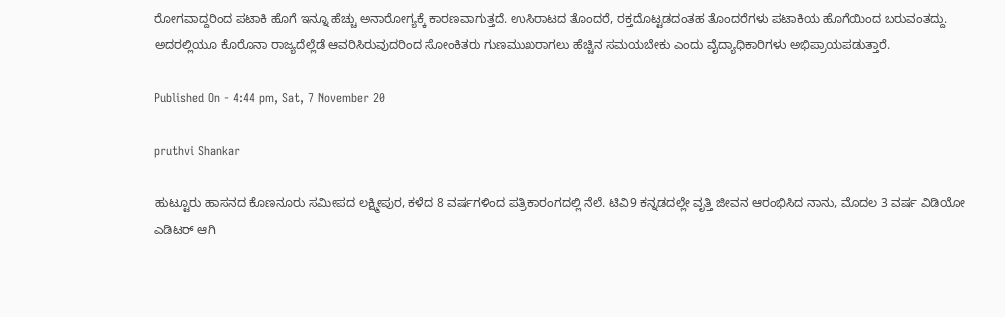ರೋಗವಾದ್ದರಿಂದ ಪಟಾಕಿ ಹೊಗೆ ಇನ್ನೂ ಹೆಚ್ಚು ಅನಾರೋಗ್ಯಕ್ಕೆ ಕಾರಣವಾಗುತ್ತದೆ. ಉಸಿರಾಟದ ತೊಂದರೆ, ರಕ್ತದೊಟ್ಟಡದಂತಹ ತೊಂದರೆಗಳು ಪಟಾಕಿಯ ಹೊಗೆಯಿಂದ ಬರುವಂತದ್ದು. ಅದರಲ್ಲಿಯೂ ಕೊರೊನಾ ರಾಜ್ಯದೆಲ್ಲೆಡೆ ಆವರಿಸಿರುವುದರಿಂದ ಸೋಂಕಿತರು ಗುಣಮುಖರಾಗಲು ಹೆಚ್ಚಿನ ಸಮಯಬೇಕು ಎಂದು ವೈದ್ಯಾಧಿಕಾರಿಗಳು ಅಭಿಪ್ರಾಯಪಡುತ್ತಾರೆ.

Published On - 4:44 pm, Sat, 7 November 20

pruthvi Shankar

ಹುಟ್ಟೂರು ಹಾಸನದ ಕೊಣನೂರು ಸಮೀಪದ ಲಕ್ಷ್ಮೀಪುರ, ಕಳೆದ 8 ವರ್ಷಗಳಿಂದ ಪತ್ರಿಕಾರಂಗದಲ್ಲಿ ನೆಲೆ. ಟಿವಿ9 ಕನ್ನಡದಲ್ಲೇ ವೃತ್ತಿ ಜೀವನ ಆರಂಭಿಸಿದ ನಾನು, ಮೊದಲ 3 ವರ್ಷ ವಿಡಿಯೋ ಎಡಿಟರ್ ಆಗಿ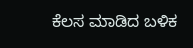ಕೆಲಸ ಮಾಡಿದ ಬಳಿಕ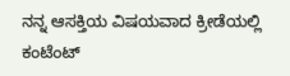ನನ್ನ ಆಸಕ್ತಿಯ ವಿಷಯವಾದ ಕ್ರೀಡೆಯಲ್ಲಿ ಕಂಟೆಂಟ್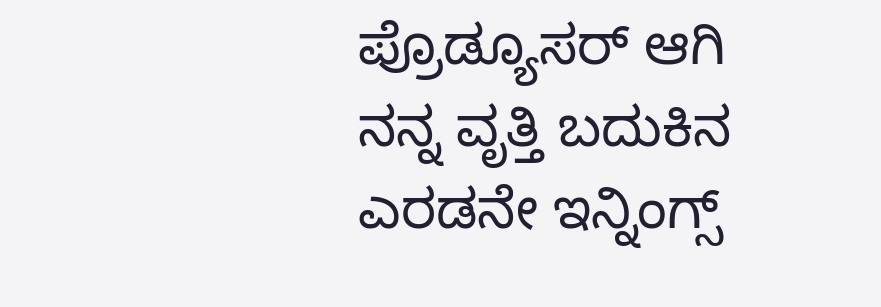ಪ್ರೊಡ್ಯೂಸರ್ ಆಗಿ ನನ್ನ ವೃತ್ತಿ ಬದುಕಿನ ಎರಡನೇ ಇನ್ನಿಂಗ್ಸ್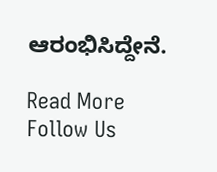ಆರಂಭಿಸಿದ್ದೇನೆ.

Read More
Follow Us